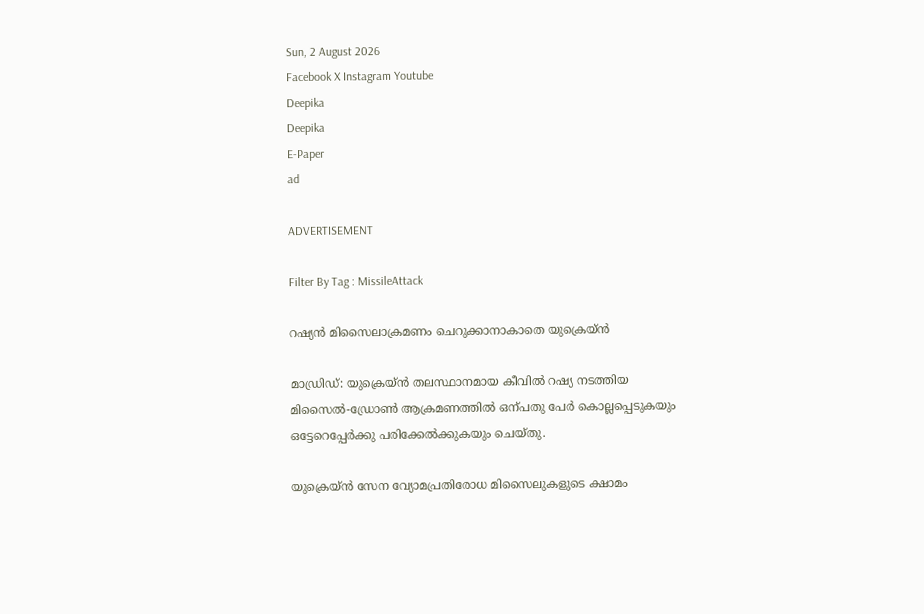Sun, 2 August 2026
Facebook X Instagram Youtube
Deepika
Deepika
E-Paper
ad

ADVERTISEMENT

Filter By Tag : MissileAttack

റഷ്യൻ മിസൈലാക്രമണം ചെറുക്കാനാകാതെ യുക്രെയ്ൻ

മാഡ്രിഡ്: യുക്രെയ്ൻ തലസ്ഥാനമായ കീവിൽ റഷ്യ നടത്തിയ മിസൈൽ-ഡ്രോൺ ആക്രമണത്തിൽ ഒന്പതു പേർ കൊല്ലപ്പെടുകയും ഒട്ടേറെപ്പേർക്കു പരിക്കേൽക്കുകയും ചെയ്തു.

യുക്രെയ്ൻ സേന വ്യോമപ്രതിരോധ മിസൈലുകളുടെ ക്ഷാമം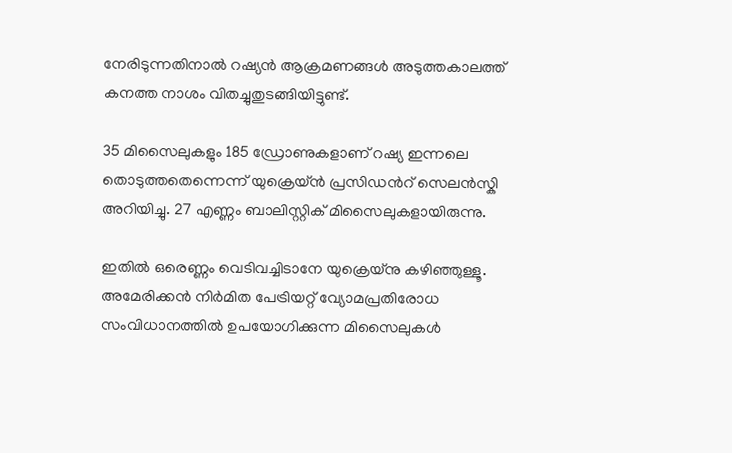നേരിടുന്നതിനാൽ റഷ്യൻ ആക്രമണങ്ങൾ അടുത്തകാലത്ത് കനത്ത നാശം വിതച്ചുതുടങ്ങിയിട്ടുണ്ട്.

35 മിസൈലുകളും 185 ഡ്രോണുകളാണ് റഷ്യ ഇന്നലെ തൊടുത്തതെന്നെന്ന് യുക്രെയ്ൻ പ്രസിഡന്‍റ് സെലൻസ്കി അറിയിച്ചു. 27 എണ്ണം ബാലിസ്റ്റിക് മിസൈലുകളായിരുന്നു.

ഇതിൽ ഒരെണ്ണം വെടിവച്ചിടാനേ യുക്രെയ്നു കഴിഞ്ഞുള്ളൂ. അമേരിക്കൻ നിർമിത പേട്രിയറ്റ് വ്യോമപ്രതിരോധ സംവിധാനത്തിൽ ഉപയോഗിക്കുന്ന മിസൈലുകൾ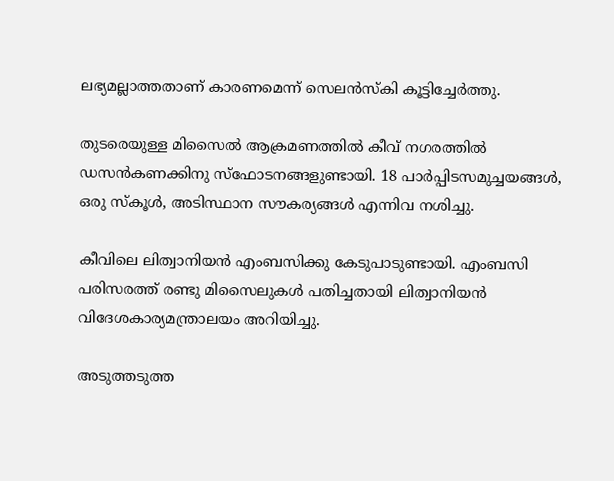ലഭ്യമല്ലാത്തതാണ് കാരണമെന്ന് സെലൻസ്കി കൂട്ടിച്ചേർത്തു.

തുടരെയുള്ള മിസൈൽ ആക്രമണത്തിൽ കീവ് നഗരത്തിൽ ഡസൻകണക്കിനു സ്ഫോടനങ്ങളുണ്ടായി. 18 പാർപ്പിടസമുച്ചയങ്ങൾ, ഒരു സ്കൂൾ, അടിസ്ഥാന സൗകര്യങ്ങൾ എന്നിവ നശിച്ചു.

കീവിലെ ലിത്വാനിയൻ എംബസിക്കു കേടുപാടുണ്ടായി. എംബസി പരിസരത്ത് രണ്ടു മിസൈലുകൾ പതിച്ചതായി ലിത്വാനിയൻ വിദേശകാര്യമന്ത്രാലയം അറിയിച്ചു.

അടുത്തടുത്ത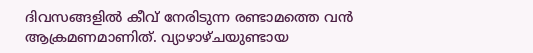ദിവസങ്ങളിൽ കീവ് നേരിടുന്ന രണ്ടാമത്തെ വൻ ആക്രമണമാണിത്. വ്യാഴാഴ്ചയുണ്ടായ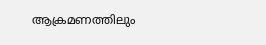ആക്രമണത്തിലും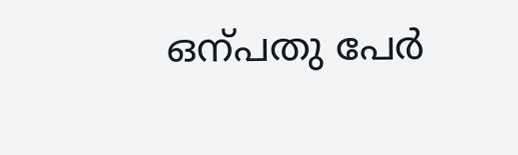ഒന്പതു പേർ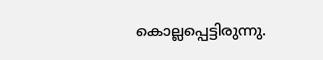കൊല്ലപ്പെട്ടിരുന്നു.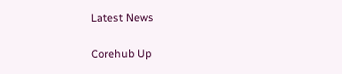Latest News

Corehub Up